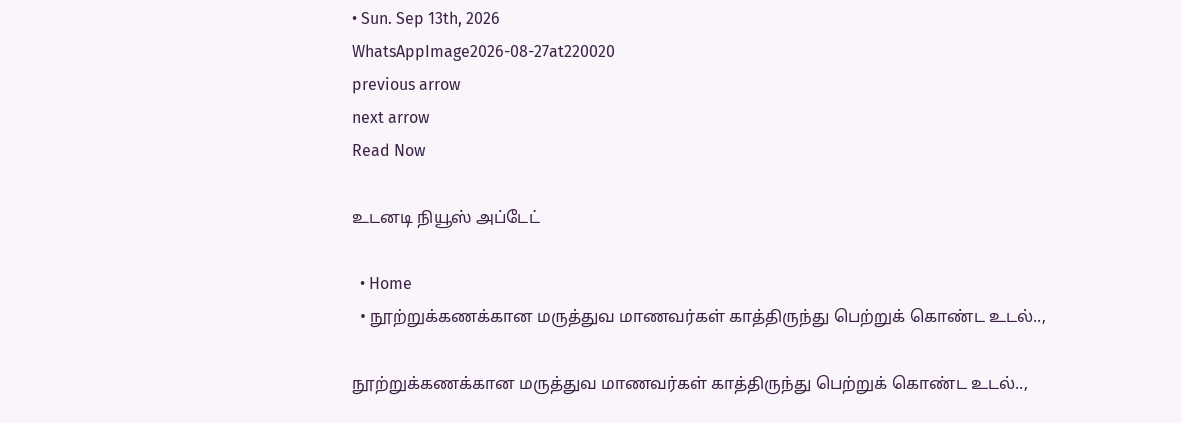• Sun. Sep 13th, 2026
WhatsAppImage2026-08-27at220020
previous arrow
next arrow
Read Now

உடனடி நியூஸ் அப்டேட்

  • Home
  • நூற்றுக்கணக்கான மருத்துவ மாணவர்கள் காத்திருந்து பெற்றுக் கொண்ட உடல்..,

நூற்றுக்கணக்கான மருத்துவ மாணவர்கள் காத்திருந்து பெற்றுக் கொண்ட உடல்..,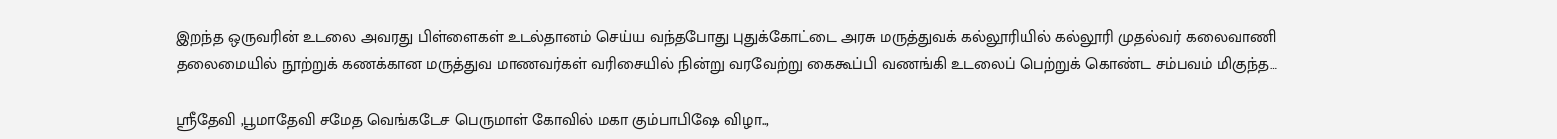இறந்த ஒருவரின் உடலை அவரது பிள்ளைகள் உடல்தானம் செய்ய வந்தபோது புதுக்கோட்டை அரசு மருத்துவக் கல்லூரியில் கல்லூரி முதல்வர் கலைவாணி தலைமையில் நூற்றுக் கணக்கான மருத்துவ மாணவர்கள் வரிசையில் நின்று வரவேற்று கைகூப்பி வணங்கி உடலைப் பெற்றுக் கொண்ட சம்பவம் மிகுந்த…

ஸ்ரீதேவி ,பூமாதேவி சமேத வெங்கடேச பெருமாள் கோவில் மகா கும்பாபிஷே விழா..,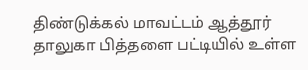திண்டுக்கல் மாவட்டம் ஆத்தூர் தாலுகா பித்தளை பட்டியில் உள்ள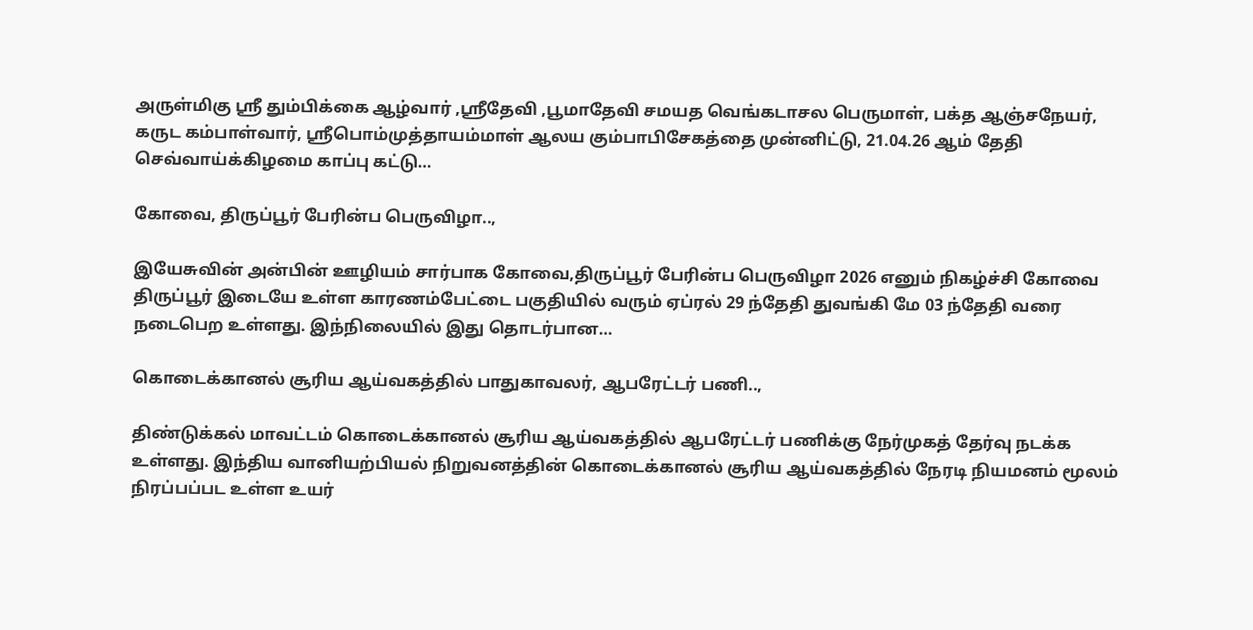அருள்மிகு ஸ்ரீ தும்பிக்கை ஆழ்வார் ,ஸ்ரீதேவி ,பூமாதேவி சமயத வெங்கடாசல பெருமாள், பக்த ஆஞ்சநேயர், கருட கம்பாள்வார், ஸ்ரீபொம்முத்தாயம்மாள் ஆலய கும்பாபிசேகத்தை முன்னிட்டு, 21.04.26 ஆம் தேதி செவ்வாய்க்கிழமை காப்பு கட்டு…

கோவை, திருப்பூர் பேரின்ப பெருவிழா..,

இயேசுவின் அன்பின் ஊழியம் சார்பாக கோவை,திருப்பூர் பேரின்ப பெருவிழா 2026 எனும் நிகழ்ச்சி கோவை திருப்பூர் இடையே உள்ள காரணம்பேட்டை பகுதியில் வரும் ஏப்ரல் 29 ந்தேதி துவங்கி மே 03 ந்தேதி வரை நடைபெற உள்ளது. இந்நிலையில் இது தொடர்பான…

கொடைக்கானல் சூரிய ஆய்வகத்தில் பாதுகாவலர், ஆபரேட்டர் பணி..,

திண்டுக்கல் மாவட்டம் கொடைக்கானல் சூரிய ஆய்வகத்தில் ஆபரேட்டர் பணிக்கு நேர்முகத் தேர்வு நடக்க உள்ளது. இந்திய வானியற்பியல் நிறுவனத்தின் கொடைக்கானல் சூரிய ஆய்வகத்தில் நேரடி நியமனம் மூலம் நிரப்பப்பட உள்ள உயர்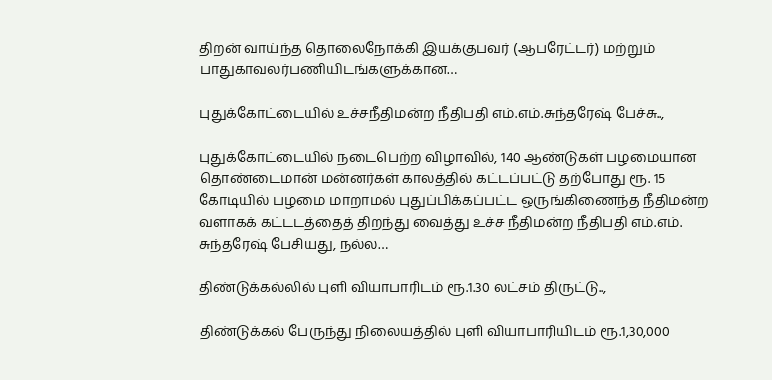திறன் வாய்ந்த தொலைநோக்கி இயக்குபவர் (ஆபரேட்டர்) மற்றும் பாதுகாவலர்பணியிடங்களுக்கான…

புதுக்கோட்டையில் உச்சநீதிமன்ற நீதிபதி எம்.எம்.சுந்தரேஷ் பேச்சு..,

புதுக்கோட்டையில் நடைபெற்ற விழாவில், 140 ஆண்டுகள் பழமையான தொண்டைமான் மன்னர்கள் காலத்தில் கட்டப்பட்டு தற்போது ரூ. 15 கோடியில் பழமை மாறாமல் புதுப்பிக்கப்பட்ட ஒருங்கிணைந்த நீதிமன்ற வளாகக் கட்டடத்தைத் திறந்து வைத்து உச்ச நீதிமன்ற நீதிபதி எம்.எம். சுந்தரேஷ் பேசியது, நல்ல…

திண்டுக்கல்லில் புளி வியாபாரிடம் ரூ.1.30 லட்சம் திருட்டு..,

திண்டுக்கல் பேருந்து நிலையத்தில் புளி வியாபாரியிடம் ரூ.1,30,000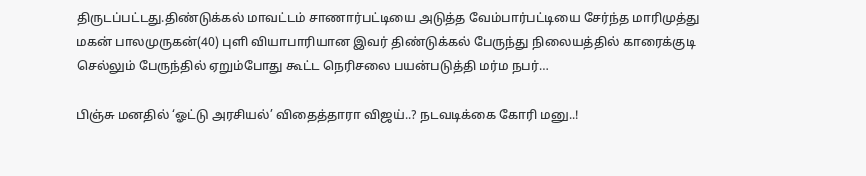திருடப்பட்டது.திண்டுக்கல் மாவட்டம் சாணார்பட்டியை அடுத்த வேம்பார்பட்டியை சேர்ந்த மாரிமுத்து மகன் பாலமுருகன்(40) புளி வியாபாரியான இவர் திண்டுக்கல் பேருந்து நிலையத்தில் காரைக்குடி செல்லும் பேருந்தில் ஏறும்போது கூட்ட நெரிசலை பயன்படுத்தி மர்ம நபர்…

பிஞ்சு மனதில் ‘ஓட்டு அரசியல்’ விதைத்தாரா விஜய்..? நடவடிக்கை கோரி மனு..!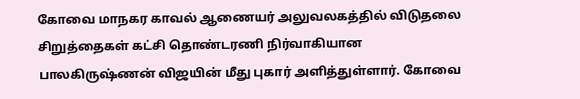கோவை மாநகர காவல் ஆணையர் அலுவலகத்தில் விடுதலை சிறுத்தைகள் கட்சி தொண்டரணி நிர்வாகியான பாலகிருஷ்ணன் விஜயின் மீது புகார் அளித்துள்ளார். கோவை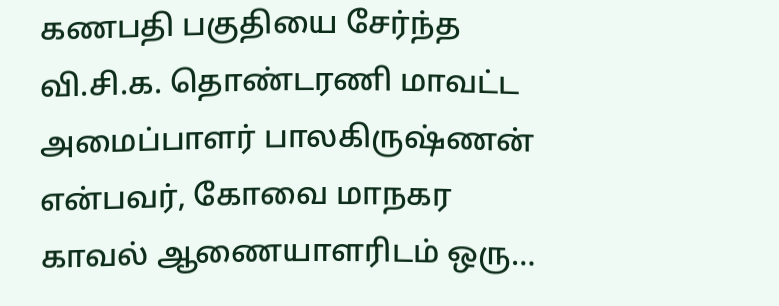கணபதி பகுதியை சேர்ந்த வி.சி.க. தொண்டரணி மாவட்ட அமைப்பாளர் பாலகிருஷ்ணன் என்பவர், கோவை மாநகர காவல் ஆணையாளரிடம் ஒரு…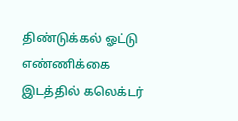திண்டுக்கல் ஓட்டு எண்ணிக்கை இடத்தில் கலெக்டர்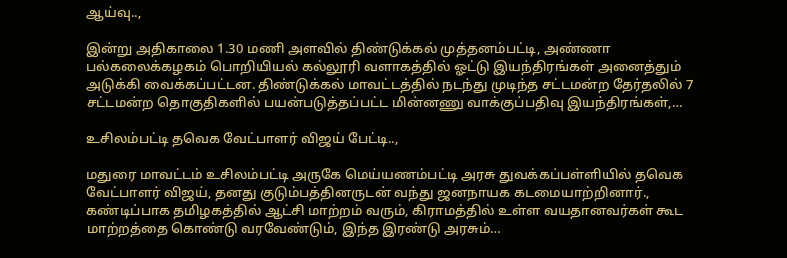ஆய்வு..,

இன்று அதிகாலை 1.30 மணி அளவில் திண்டுக்கல் முத்தனம்பட்டி, அண்ணா பல்கலைக்கழகம் பொறியியல் கல்லூரி வளாகத்தில் ஓட்டு இயந்திரங்கள் அனைத்தும் அடுக்கி வைக்கப்பட்டன. திண்டுக்கல் மாவட்டத்தில் நடந்து முடிந்த சட்டமன்ற தேர்தலில் 7 சட்டமன்ற தொகுதிகளில் பயன்படுத்தப்பட்ட மின்னணு வாக்குப்பதிவு இயந்திரங்கள்,…

உசிலம்பட்டி தவெக வேட்பாளர் விஜய் பேட்டி..,

மதுரை மாவட்டம் உசிலம்பட்டி அருகே மெய்யணம்பட்டி அரசு துவக்கப்பள்ளியில் தவெக வேட்பாளர் விஜய், தனது குடும்பத்தினருடன் வந்து ஜனநாயக கடமையாற்றினார்., கண்டிப்பாக தமிழகத்தில் ஆட்சி மாற்றம் வரும், கிராமத்தில் உள்ள வயதானவர்கள் கூட மாற்றத்தை கொண்டு வரவேண்டும், இந்த இரண்டு அரசும்…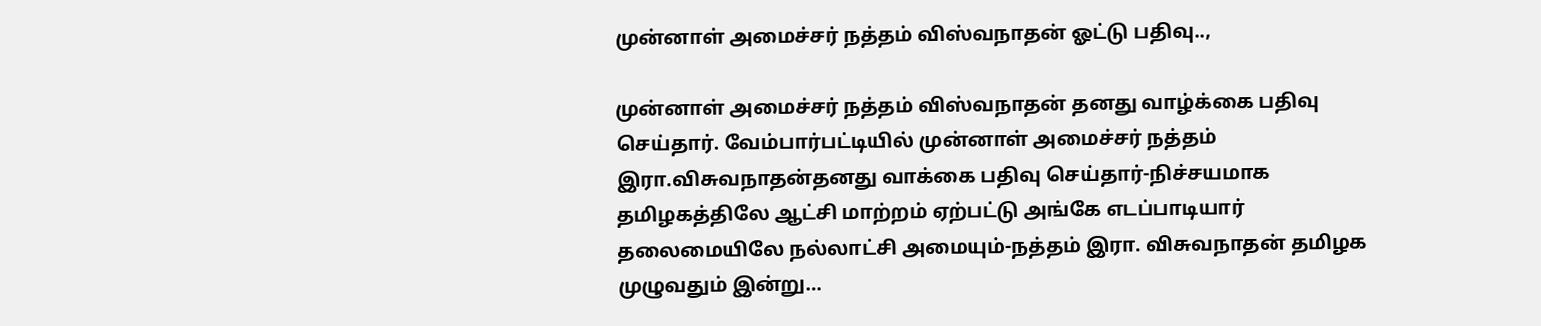முன்னாள் அமைச்சர் நத்தம் விஸ்வநாதன் ஓட்டு பதிவு..,

முன்னாள் அமைச்சர் நத்தம் விஸ்வநாதன் தனது வாழ்க்கை பதிவு செய்தார். வேம்பார்பட்டியில் முன்னாள் அமைச்சர் நத்தம் இரா.விசுவநாதன்தனது வாக்கை பதிவு செய்தார்-நிச்சயமாக தமிழகத்திலே ஆட்சி மாற்றம் ஏற்பட்டு அங்கே எடப்பாடியார் தலைமையிலே நல்லாட்சி அமையும்-நத்தம் இரா. விசுவநாதன் தமிழக முழுவதும் இன்று…